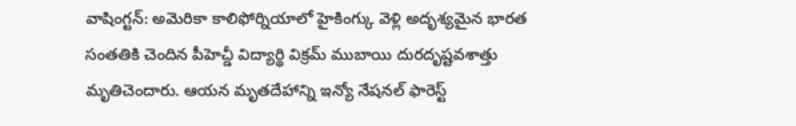వాషింగ్టన్: అమెరికా కాలిఫోర్నియాలో హైకింగ్కు వెళ్లి అదృశ్యమైన భారత సంతతికి చెందిన పీహెచ్డీ విద్యార్థి విక్రమ్ ముబాయి దురదృష్టవశాత్తు మృతిచెందారు. ఆయన మృతదేహాన్ని ఇన్యో నేషనల్ ఫారెస్ట్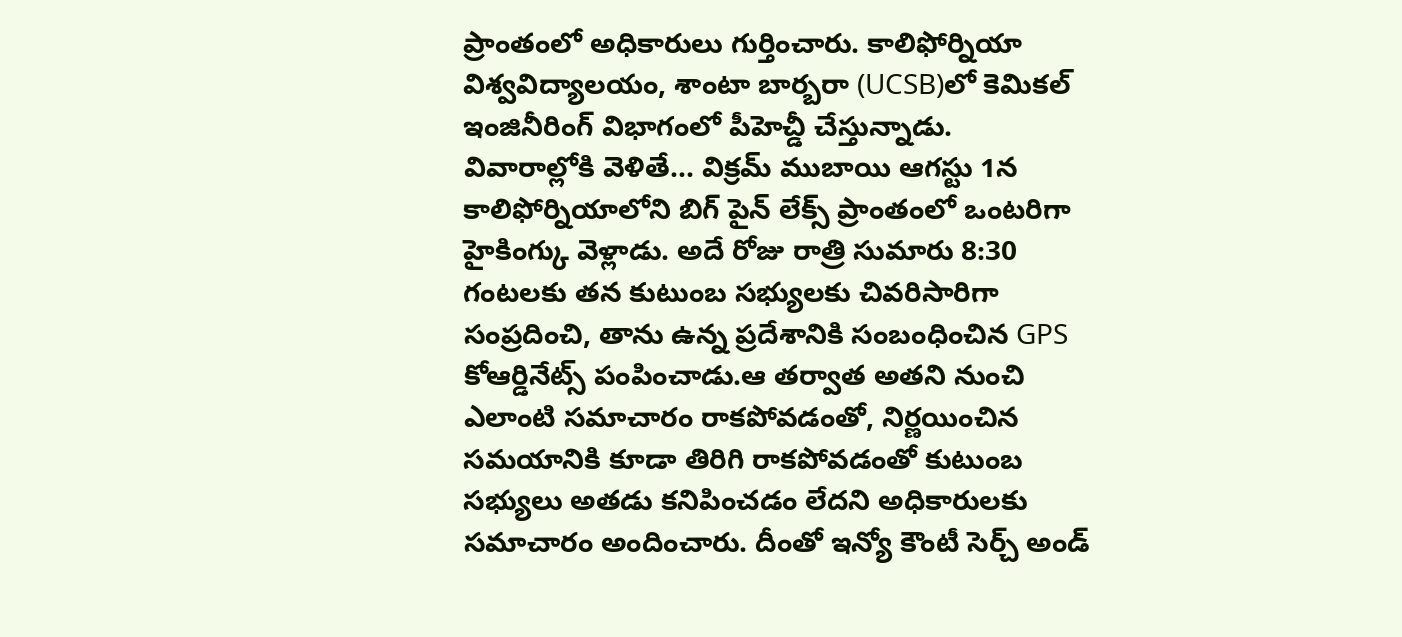ప్రాంతంలో అధికారులు గుర్తించారు. కాలిఫోర్నియా విశ్వవిద్యాలయం, శాంటా బార్బరా (UCSB)లో కెమికల్ ఇంజినీరింగ్ విభాగంలో పీహెచ్డీ చేస్తున్నాడు.
వివారాల్లోకి వెళితే... విక్రమ్ ముబాయి ఆగస్టు 1న కాలిఫోర్నియాలోని బిగ్ పైన్ లేక్స్ ప్రాంతంలో ఒంటరిగా హైకింగ్కు వెళ్లాడు. అదే రోజు రాత్రి సుమారు 8:30 గంటలకు తన కుటుంబ సభ్యులకు చివరిసారిగా సంప్రదించి, తాను ఉన్న ప్రదేశానికి సంబంధించిన GPS కోఆర్డినేట్స్ పంపించాడు.ఆ తర్వాత అతని నుంచి ఎలాంటి సమాచారం రాకపోవడంతో, నిర్ణయించిన సమయానికి కూడా తిరిగి రాకపోవడంతో కుటుంబ సభ్యులు అతడు కనిపించడం లేదని అధికారులకు సమాచారం అందించారు. దీంతో ఇన్యో కౌంటీ సెర్చ్ అండ్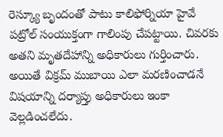రెస్క్యూ బృందంతో పాటు కాలిఫోర్నియా హైవే పట్రోల్ సంయుక్తంగా గాలింపు చేపట్టాయి. చివరకు అతని మృతదేహాన్ని అధికారులు గుర్తించారు.
అయితే విక్రమ్ ముబాయి ఎలా మరణించాడనే విషయాన్ని దర్యాప్తు అధికారులు ఇంకా వెల్లడించలేదు.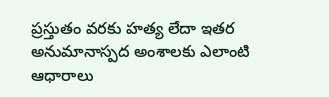ప్రస్తుతం వరకు హత్య లేదా ఇతర అనుమానాస్పద అంశాలకు ఎలాంటి ఆధారాలు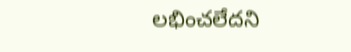లభించలేదని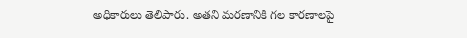అధికారులు తెలిపారు. అతని మరణానికి గల కారణాలపై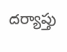దర్యాప్తు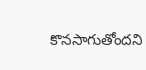కొనసాగుతోందని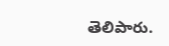తెలిపారు.